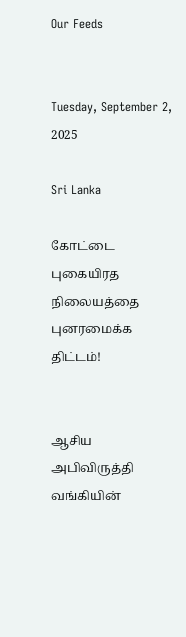Our Feeds


Tuesday, September 2, 2025

Sri Lanka

கோட்டை புகையிரத நிலையத்தை புனரமைக்க திட்டம்!


ஆசிய அபிவிருத்தி வங்கியின்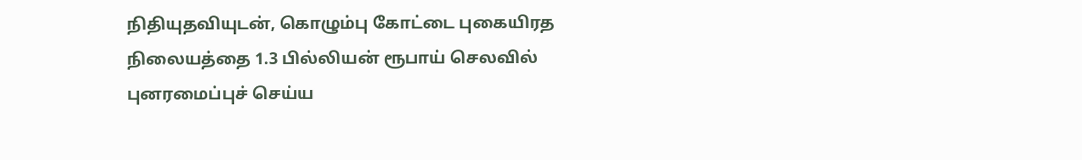நிதியுதவியுடன், கொழும்பு கோட்டை புகையிரத நிலையத்தை 1.3 பில்லியன் ரூபாய் செலவில் புனரமைப்புச் செய்ய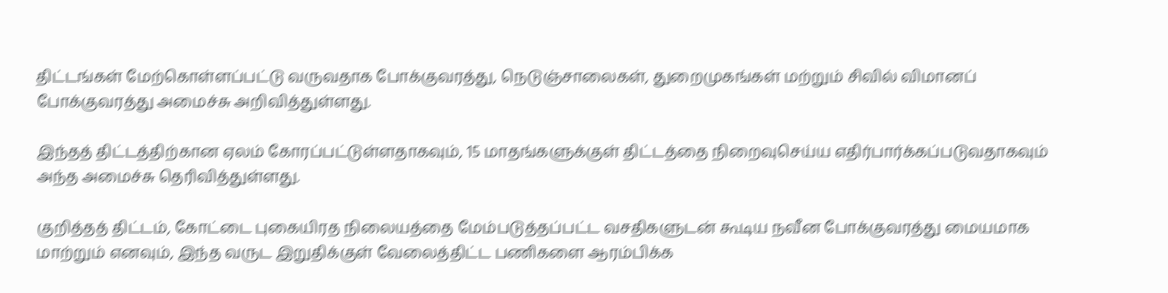திட்டங்கள் மேற்கொள்ளப்பட்டு வருவதாக போக்குவரத்து, நெடுஞ்சாலைகள், துறைமுகங்கள் மற்றும் சிவில் விமானப் போக்குவரத்து அமைச்சு அறிவித்துள்ளது.

இந்தத் திட்டத்திற்கான ஏலம் கோரப்பட்டுள்ளதாகவும், 15 மாதங்களுக்குள் திட்டத்தை நிறைவுசெய்ய எதிர்பார்க்கப்படுவதாகவும் அந்த அமைச்சு தெரிவித்துள்ளது.

குறித்தத் திட்டம், கோட்டை புகையிரத நிலையத்தை மேம்படுத்தப்பட்ட வசதிகளுடன் கூடிய நவீன போக்குவரத்து மையமாக மாற்றும் எனவும், இந்த வருட இறுதிக்குள் வேலைத்திட்ட பணிகளை ஆரம்பிக்க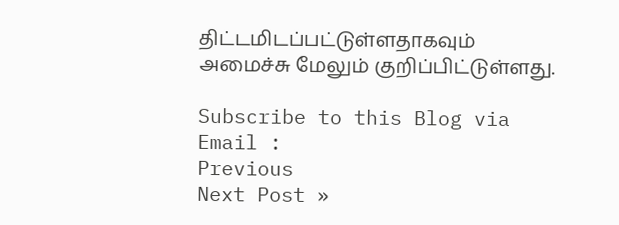திட்டமிடப்பட்டுள்ளதாகவும் அமைச்சு மேலும் குறிப்பிட்டுள்ளது.

Subscribe to this Blog via Email :
Previous
Next Post »